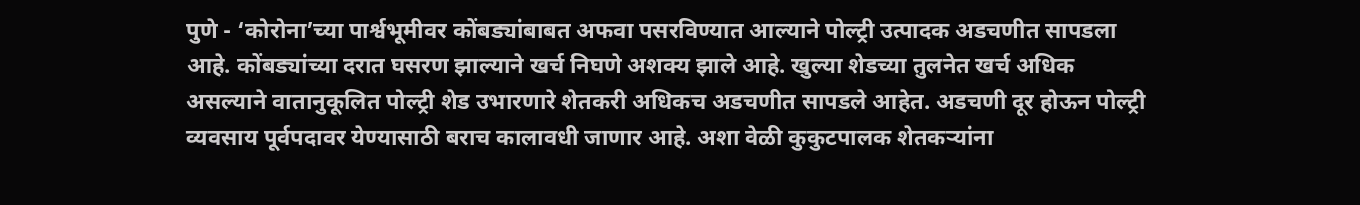पुणे - ‘कोरोना’च्या पार्श्वभूमीवर कोंबड्यांबाबत अफवा पसरविण्यात आल्याने पोल्ट्री उत्पादक अडचणीत सापडला आहे. कोंबड्यांच्या दरात घसरण झाल्याने खर्च निघणे अशक्य झाले आहे. खुल्या शेडच्या तुलनेत खर्च अधिक असल्याने वातानुकूलित पोल्ट्री शेड उभारणारे शेतकरी अधिकच अडचणीत सापडले आहेत. अडचणी दूर होऊन पोल्ट्री व्यवसाय पूर्वपदावर येण्यासाठी बराच कालावधी जाणार आहे. अशा वेळी कुकुटपालक शेतकऱ्यांना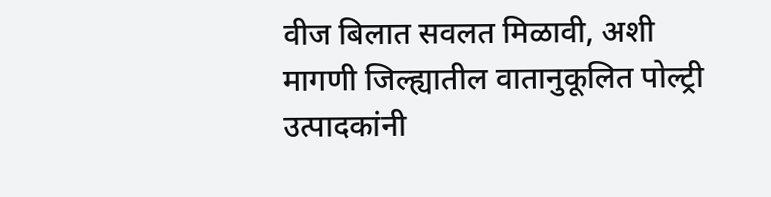वीज बिलात सवलत मिळावी, अशी मागणी जिल्ह्यातील वातानुकूलित पोल्ट्री उत्पादकांनी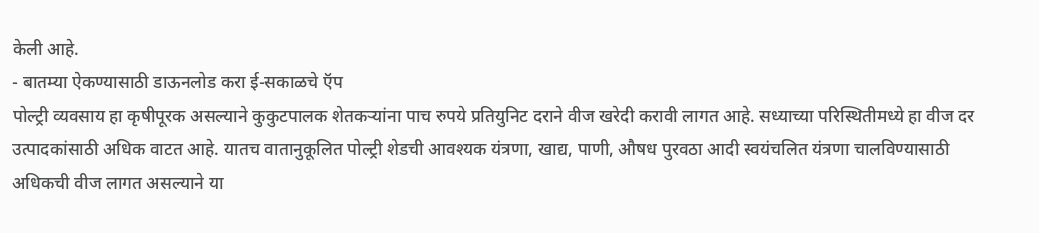केली आहे.
- बातम्या ऐकण्यासाठी डाऊनलोड करा ई-सकाळचे ऍप
पोल्ट्री व्यवसाय हा कृषीपूरक असल्याने कुकुटपालक शेतकऱ्यांना पाच रुपये प्रतियुनिट दराने वीज खरेदी करावी लागत आहे. सध्याच्या परिस्थितीमध्ये हा वीज दर उत्पादकांसाठी अधिक वाटत आहे. यातच वातानुकूलित पोल्ट्री शेडची आवश्यक यंत्रणा, खाद्य, पाणी, औषध पुरवठा आदी स्वयंचलित यंत्रणा चालविण्यासाठी अधिकची वीज लागत असल्याने या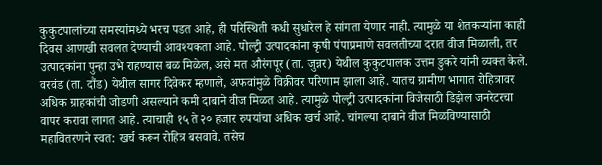कुकुटपालांच्या समस्यांमध्ये भरच पडत आहे, ही परिस्थिती कधी सुधारेल हे सांगता येणार नाही. त्यामुळे या शेतकऱ्यांना काही दिवस आणखी सवलत देण्याची आवश्यकता आहे. पोल्ट्री उत्पादकांना कृषी पंपाप्रमाणे सवलतीच्या दरात वीज मिळाली, तर उत्पादकांना पुन्हा उभे राहण्यास बळ मिळेल, असे मत औरंगपूर (ता. जुन्नर) येथील कुकुटपालक उत्तम डुकरे यांनी व्यक्त केले.
वरवंड (ता. दौंड) येथील सागर दिवेकर म्हणाले, अफवांमुळे विक्रीवर परिणाम झाला आहे. यातच ग्रामीण भागात रोहित्रावर अधिक ग्राहकांची जोडणी असल्याने कमी दाबाने वीज मिळत आहे. त्यामुळे पोल्ट्री उत्पादकांना विजेसाठी डिझेल जनरेटरचा वापर करावा लागत आहे. त्याचाही १५ ते २० हजार रुपयांचा अधिक खर्च आहे. चांगल्या दाबाने वीज मिळविण्यासाठी महावितरणने स्वत: खर्च करून रोहित्र बसवावे. तसेच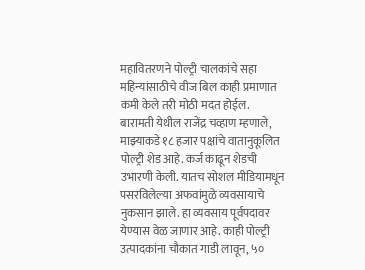महावितरणने पोल्ट्री चालकांचे सहा महिन्यांसाठीचे वीज बिल काही प्रमाणात कमी केले तरी मोठी मदत होईल.
बारामती येथील राजेंद्र चव्हाण म्हणाले, माझ्याकडे १८ हजार पक्षांचे वातानुकूलित पोल्ट्री शेड आहे. कर्ज काढून शेडची उभारणी केली. यातच सोशल मीडियामधून पसरविलेल्या अफवांमुळे व्यवसायाचे नुकसान झाले. हा व्यवसाय पूर्वपदावर येण्यास वेळ जाणार आहे. काही पोल्ट्री उत्पादकांना चौकात गाडी लावून, ५०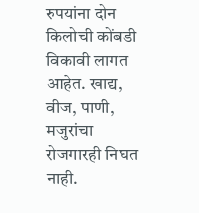रुपयांना दोन किलोची कोंबडी विकावी लागत आहेत. खाद्य, वीज, पाणी, मजुरांचा रोजगारही निघत नाही.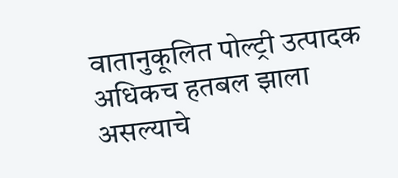वातानुकूलित पोल्ट्री उत्पादक अधिकच हतबल झाला असल्याचे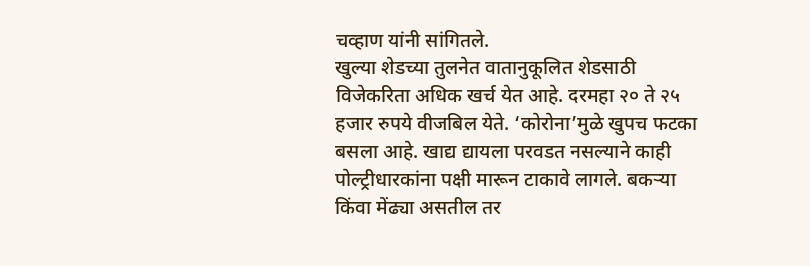चव्हाण यांनी सांगितले.
खुल्या शेडच्या तुलनेत वातानुकूलित शेडसाठी विजेकरिता अधिक खर्च येत आहे. दरमहा २० ते २५ हजार रुपये वीजबिल येते. ‘कोरोना’मुळे खुपच फटका बसला आहे. खाद्य द्यायला परवडत नसल्याने काही पोल्ट्रीधारकांना पक्षी मारून टाकावे लागले. बकऱ्या किंवा मेंढ्या असतील तर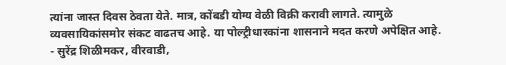त्यांना जास्त दिवस ठेवता येते. मात्र, कोंबडी योग्य वेळी विक्री करावी लागते. त्यामुळे व्यवसायिकांसमोर संकट वाढतच आहे. या पोल्ट्रीधारकांना शासनाने मदत करणे अपेक्षित आहे.
- सुरेंद्र शिळीमकर, वीरवाडी,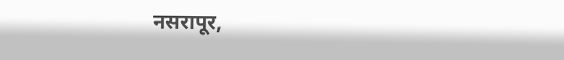नसरापूर,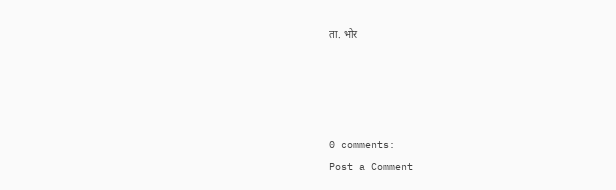ता. भोर




0 comments:
Post a Comment